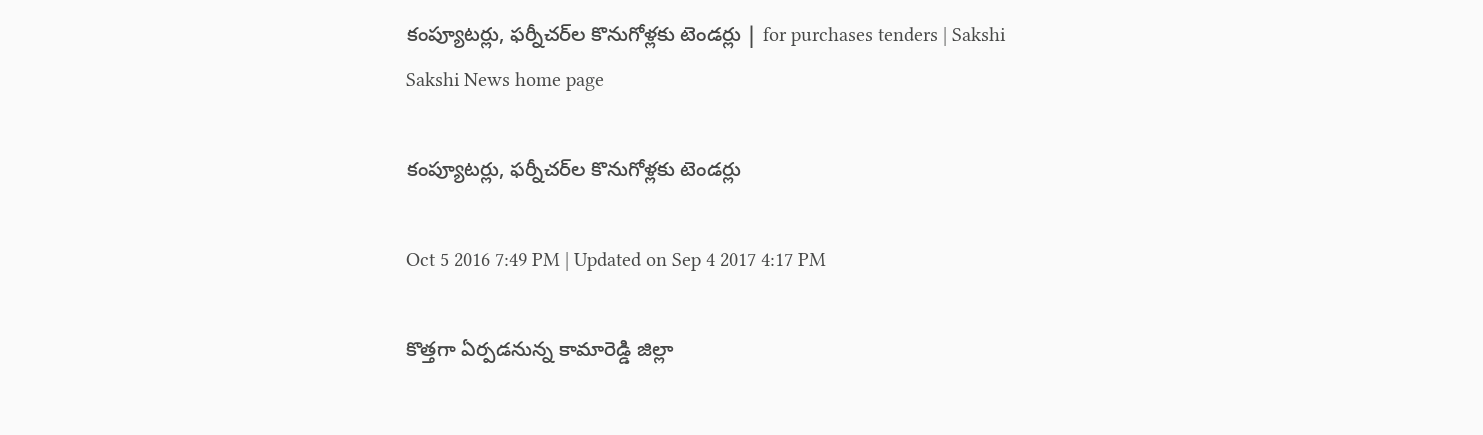కంప్యూటర్లు, ఫర్నీచర్‌ల కొనుగోళ్లకు టెండర్లు | for purchases tenders | Sakshi
Sakshi News home page

కంప్యూటర్లు, ఫర్నీచర్‌ల కొనుగోళ్లకు టెండర్లు

Oct 5 2016 7:49 PM | Updated on Sep 4 2017 4:17 PM

కొత్తగా ఏర్పడనున్న కామారెడ్డి జిల్లా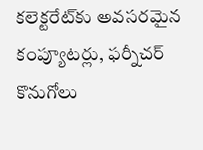కలెక్టరేట్‌కు అవసరమైన కంప్యూటర్లు, ఫర్నీచర్‌ కొనుగోలు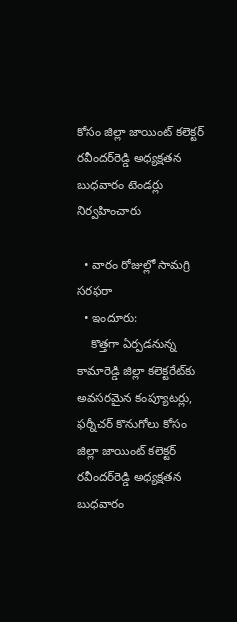కోసం జిల్లా జాయింట్‌ కలెక్టర్‌ రవీందర్‌రెడ్డి అధ్యక్షతన బుధవారం టెండర్లు నిర్వహించారు

  • వారం రోజుల్లో సామగ్రి సరఫరా
  • ఇందూరు:
    కొత్తగా ఏర్పడనున్న కామారెడ్డి జిల్లా కలెక్టరేట్‌కు అవసరమైన కంప్యూటర్లు, ఫర్నీచర్‌ కొనుగోలు కోసం జిల్లా జాయింట్‌ కలెక్టర్‌ రవీందర్‌రెడ్డి అధ్యక్షతన బుధవారం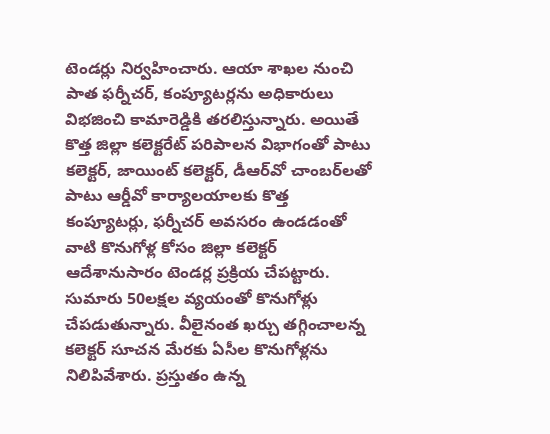టెండర్లు నిర్వహించారు. ఆయా శాఖల నుంచి పాత ఫర్నీచర్, కంప్యూటర్లను అధికారులు విభజించి కామారెడ్డికి తరలిస్తున్నారు. అయితే కొత్త జిల్లా కలెక్టరేట్‌ పరిపాలన విభాగంతో పాటు కలెక్టర్, జాయింట్‌ కలెక్టర్, డీఆర్‌వో చాంబర్‌లతో పాటు ఆర్డీవో కార్యాలయాలకు కొత్త కంప్యూటర్లు, ఫర్నీచర్‌ అవసరం ఉండడంతో వాటి కొనుగోళ్ల కోసం జిల్లా కలెక్టర్‌ ఆదేశానుసారం టెండర్ల ప్రక్రియ చేపట్టారు. సుమారు 50లక్షల వ్యయంతో కొనుగోళ్లు చేపడుతున్నారు. వీలైనంత ఖర్చు తగ్గించాలన్న కలెక్టర్‌ సూచన మేరకు ఏసీల కొనుగోళ్లను నిలిపివేశారు. ప్రస్తుతం ఉన్న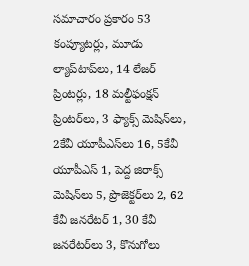సమాచారం ప్రకారం 53 కంప్యూటర్లు, మూడు ల్యాప్‌టాప్‌లు, 14 లేజర్‌ ప్రింటర్లు, 18 మల్టీఫంక్షన్‌ ప్రింటర్‌లు, 3 ఫ్యాక్స్‌ మెషిన్‌లు, 2కేవీ యూపీఎస్‌లు 16, 5కేవీ యూపీఎస్‌ 1, పెద్ద జిరాక్స్‌ మెషిన్‌లు 5, ప్రొజెక్టర్‌లు 2, 62 కేవీ జనరేటర్‌ 1, 30 కేవీ జనరేటర్‌లు 3, కొనుగోలు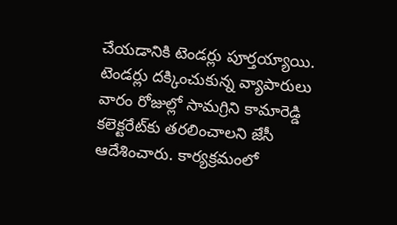చేయడానికి టెండర్లు పూర్తయ్యాయి. టెండర్లు దక్కించుకున్న వ్యాపారులు వారం రోజుల్లో సామగ్రిని కామారెడ్డి కలెక్టరేట్‌కు తరలించాలని జేసీ ఆదేశించారు. కార్యక్రమంలో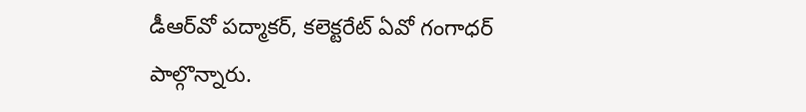డీఆర్‌వో పద్మాకర్, కలెక్టరేట్‌ ఏవో గంగాధర్‌ పాల్గొన్నారు.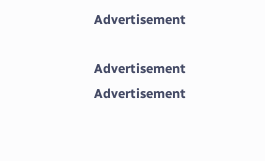Advertisement

Advertisement
Advertisement